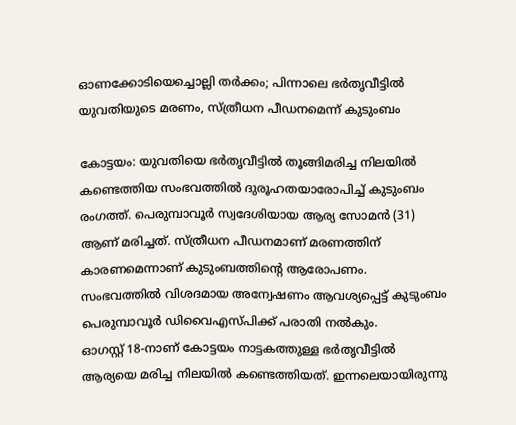ഓണക്കോടിയെച്ചൊല്ലി തർക്കം; പിന്നാലെ ഭർതൃവീട്ടിൽ യുവതിയുടെ മരണം, സ്ത്രീധന പീഡനമെന്ന് കുടുംബം

കോട്ടയം: യുവതിയെ ഭർതൃവീട്ടിൽ തൂങ്ങിമരിച്ച നിലയിൽ കണ്ടെത്തിയ സംഭവത്തിൽ ദുരൂഹതയാരോപിച്ച് കുടുംബം രംഗത്ത്. പെരുമ്പാവൂർ സ്വദേശിയായ ആര്യ സോമൻ (31) ആണ് മരിച്ചത്. സ്ത്രീധന പീഡനമാണ് മരണത്തിന് കാരണമെന്നാണ് കുടുംബത്തിന്റെ ആരോപണം. സംഭവത്തിൽ വിശദമായ അന്വേഷണം ആവശ്യപ്പെട്ട് കുടുംബം പെരുമ്പാവൂർ ഡിവൈഎസ്പിക്ക് പരാതി നൽകും.
ഓഗസ്റ്റ് 18-നാണ് കോട്ടയം നാട്ടകത്തുള്ള ഭർതൃവീട്ടിൽ ആര്യയെ മരിച്ച നിലയിൽ കണ്ടെത്തിയത്. ഇന്നലെയായിരുന്നു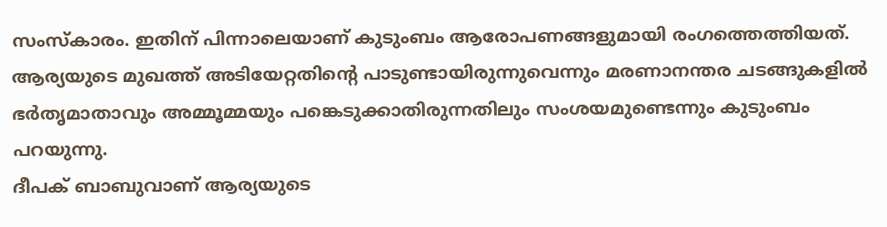സംസ്കാരം. ഇതിന് പിന്നാലെയാണ് കുടുംബം ആരോപണങ്ങളുമായി രംഗത്തെത്തിയത്. ആര്യയുടെ മുഖത്ത് അടിയേറ്റതിന്റെ പാടുണ്ടായിരുന്നുവെന്നും മരണാനന്തര ചടങ്ങുകളിൽ ഭർതൃമാതാവും അമ്മൂമ്മയും പങ്കെടുക്കാതിരുന്നതിലും സംശയമുണ്ടെന്നും കുടുംബം പറയുന്നു.
ദീപക് ബാബുവാണ് ആര്യയുടെ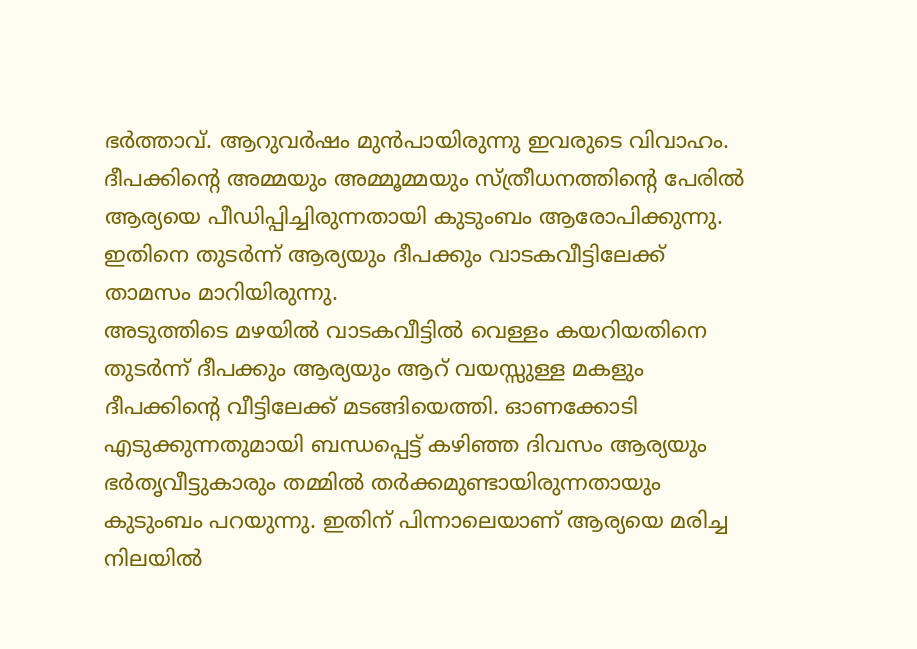ഭർത്താവ്. ആറുവർഷം മുൻപായിരുന്നു ഇവരുടെ വിവാഹം. ദീപക്കിന്റെ അമ്മയും അമ്മൂമ്മയും സ്ത്രീധനത്തിന്റെ പേരിൽ ആര്യയെ പീഡിപ്പിച്ചിരുന്നതായി കുടുംബം ആരോപിക്കുന്നു. ഇതിനെ തുടർന്ന് ആര്യയും ദീപക്കും വാടകവീട്ടിലേക്ക് താമസം മാറിയിരുന്നു.
അടുത്തിടെ മഴയിൽ വാടകവീട്ടിൽ വെള്ളം കയറിയതിനെ തുടർന്ന് ദീപക്കും ആര്യയും ആറ് വയസ്സുള്ള മകളും ദീപക്കിന്റെ വീട്ടിലേക്ക് മടങ്ങിയെത്തി. ഓണക്കോടി എടുക്കുന്നതുമായി ബന്ധപ്പെട്ട് കഴിഞ്ഞ ദിവസം ആര്യയും ഭർതൃവീട്ടുകാരും തമ്മിൽ തർക്കമുണ്ടായിരുന്നതായും കുടുംബം പറയുന്നു. ഇതിന് പിന്നാലെയാണ് ആര്യയെ മരിച്ച നിലയിൽ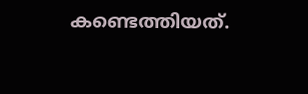കണ്ടെത്തിയത്.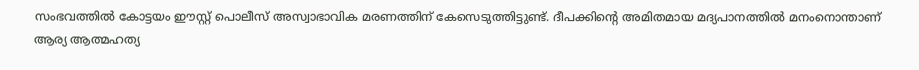സംഭവത്തിൽ കോട്ടയം ഈസ്റ്റ് പൊലീസ് അസ്വാഭാവിക മരണത്തിന് കേസെടുത്തിട്ടുണ്ട്. ദീപക്കിന്റെ അമിതമായ മദ്യപാനത്തിൽ മനംനൊന്താണ് ആര്യ ആത്മഹത്യ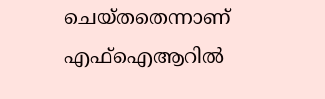ചെയ്തതെന്നാണ് എഫ്ഐആറിൽ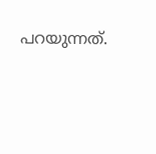പറയുന്നത്.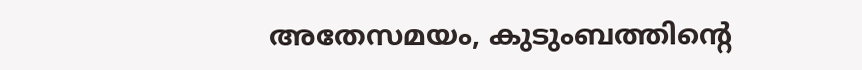അതേസമയം, കുടുംബത്തിന്റെ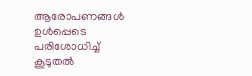ആരോപണങ്ങൾ ഉൾപ്പെടെ പരിശോധിച്ച് കൂടുതൽ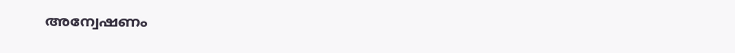അന്വേഷണം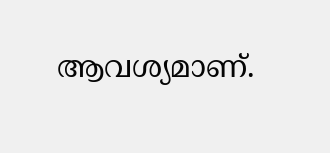ആവശ്യമാണ്.